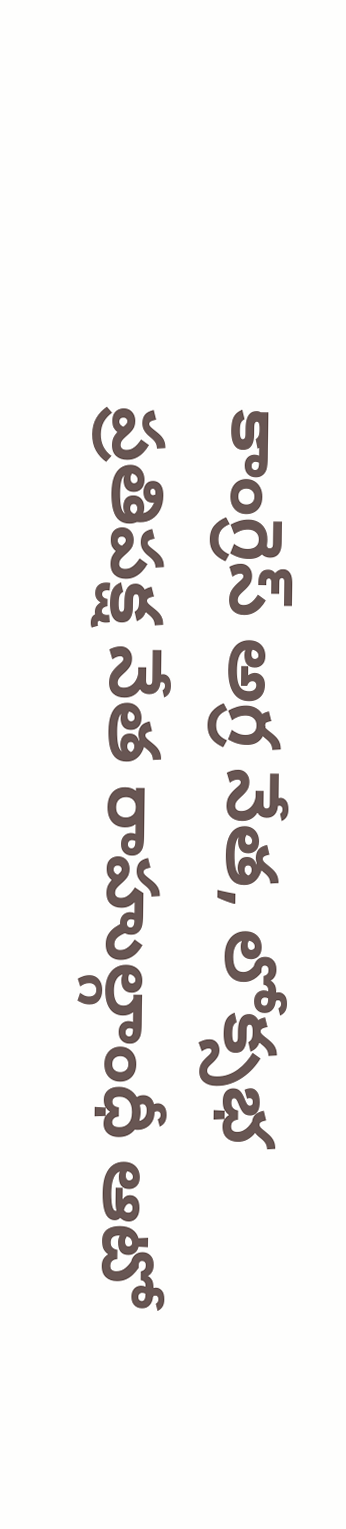కాంగ్రెస్ అగ్ర నేత, లోక్సభ ప్రతిపక్ష నేత రాహుల్గాంధీ ఆటో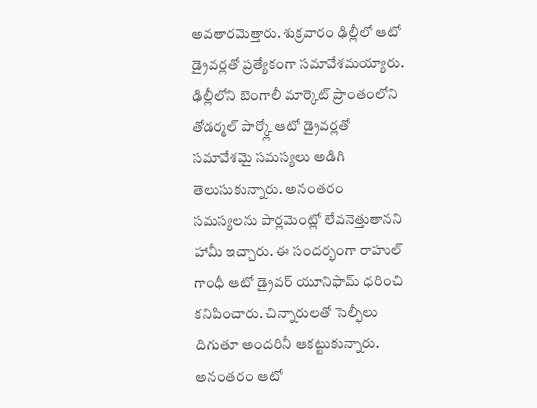అవతారమెత్తారు. శుక్రవారం ఢిల్లీలో ఆటో డ్రైవర్లతో ప్రత్యేకంగా సమావేశమయ్యారు. ఢిల్లీలోని బెంగాలీ మార్కెట్ ప్రాంతంలోని తోడర్మల్ పార్క్లో ఆటో డ్రైవర్లతో సమావేశమై సమస్యలు అడిగి తెలుసుకున్నారు. అనంతరం సమస్యలను పార్లమెంట్లో లేవనెత్తుతానని హామీ ఇచ్చారు. ఈ సందర్భంగా రాహుల్ గాంధీ ఆటో డ్రైవర్ యూనిఫామ్ ధరించి కనిపించారు. చిన్నారులతో సెల్ఫీలు దిగుతూ అందరినీ ఆకట్టుకున్నారు. అనంతరం ఆటో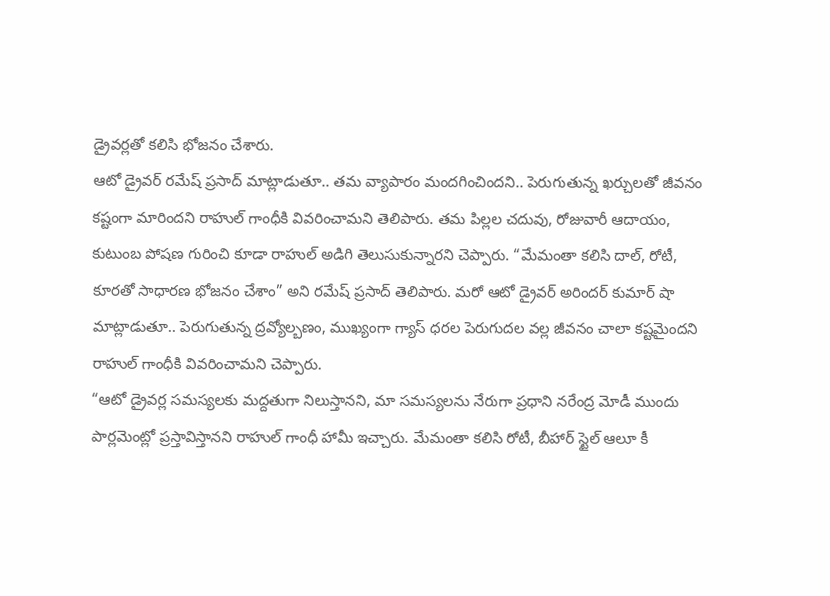డ్రైవర్లతో కలిసి భోజనం చేశారు.
ఆటో డ్రైవర్ రమేష్ ప్రసాద్ మాట్లాడుతూ.. తమ వ్యాపారం మందగించిందని.. పెరుగుతున్న ఖర్చులతో జీవనం కష్టంగా మారిందని రాహుల్ గాంధీకి వివరించామని తెలిపారు. తమ పిల్లల చదువు, రోజువారీ ఆదాయం, కుటుంబ పోషణ గురించి కూడా రాహుల్ అడిగి తెలుసుకున్నారని చెప్పారు. “మేమంతా కలిసి దాల్, రోటీ, కూరతో సాధారణ భోజనం చేశాం” అని రమేష్ ప్రసాద్ తెలిపారు. మరో ఆటో డ్రైవర్ అరిందర్ కుమార్ షా మాట్లాడుతూ.. పెరుగుతున్న ద్రవ్యోల్బణం, ముఖ్యంగా గ్యాస్ ధరల పెరుగుదల వల్ల జీవనం చాలా కష్టమైందని రాహుల్ గాంధీకి వివరించామని చెప్పారు.
“ఆటో డ్రైవర్ల సమస్యలకు మద్దతుగా నిలుస్తానని, మా సమస్యలను నేరుగా ప్రధాని నరేంద్ర మోడీ ముందు పార్లమెంట్లో ప్రస్తావిస్తానని రాహుల్ గాంధీ హామీ ఇచ్చారు. మేమంతా కలిసి రోటీ, బీహార్ స్టైల్ ఆలూ కీ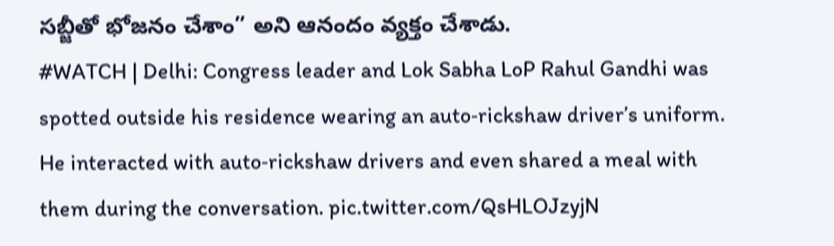సబ్జీతో భోజనం చేశాం” అని ఆనందం వ్యక్తం చేశాడు.
#WATCH | Delhi: Congress leader and Lok Sabha LoP Rahul Gandhi was spotted outside his residence wearing an auto‑rickshaw driver’s uniform. He interacted with auto‑rickshaw drivers and even shared a meal with them during the conversation. pic.twitter.com/QsHLOJzyjN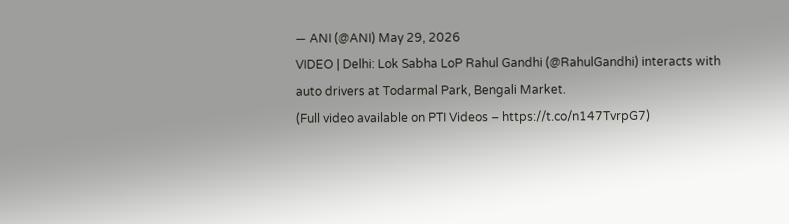— ANI (@ANI) May 29, 2026
VIDEO | Delhi: Lok Sabha LoP Rahul Gandhi (@RahulGandhi) interacts with auto drivers at Todarmal Park, Bengali Market.
(Full video available on PTI Videos – https://t.co/n147TvrpG7)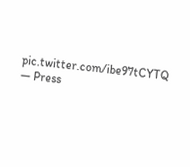pic.twitter.com/ibe97tCYTQ
— Press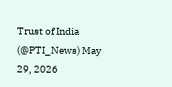Trust of India (@PTI_News) May 29, 2026